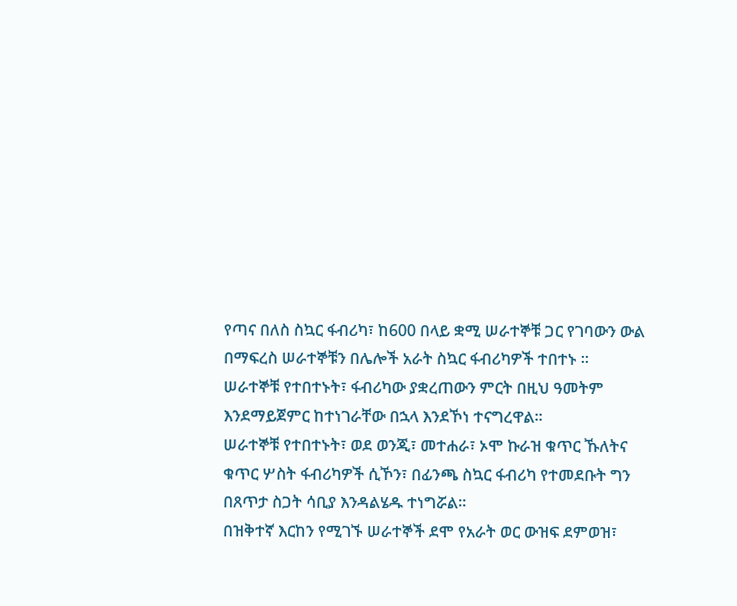የጣና በለስ ስኳር ፋብሪካ፣ ከ600 በላይ ቋሚ ሠራተኞቹ ጋር የገባውን ውል በማፍረስ ሠራተኞቹን በሌሎች አራት ስኳር ፋብሪካዎች ተበተኑ ።
ሠራተኞቹ የተበተኑት፣ ፋብሪካው ያቋረጠውን ምርት በዚህ ዓመትም እንደማይጀምር ከተነገራቸው በኋላ እንደኾነ ተናግረዋል።
ሠራተኞቹ የተበተኑት፣ ወደ ወንጂ፣ መተሐራ፣ ኦሞ ኩራዝ ቁጥር ኹለትና ቁጥር ሦስት ፋብሪካዎች ሲኾን፣ በፊንጫ ስኳር ፋብሪካ የተመደቡት ግን በጸጥታ ስጋት ሳቢያ እንዳልሄዱ ተነግሯል።
በዝቅተኛ እርከን የሚገኙ ሠራተኞች ደሞ የአራት ወር ውዝፍ ደምወዝ፣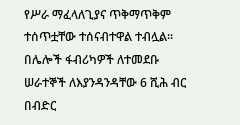የሥራ ማፈላለጊያና ጥቅማጥቅም ተሰጥቷቸው ተሰናብተዋል ተብሏል።
በሌሎች ፋብሪካዎች ለተመደቡ ሠራተኞች ለእያንዳንዳቸው 6 ሺሕ ብር በብድር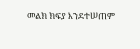መልክ ክፍያ እንደተሠጠም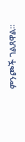ምንጮች ገልጸዋል።